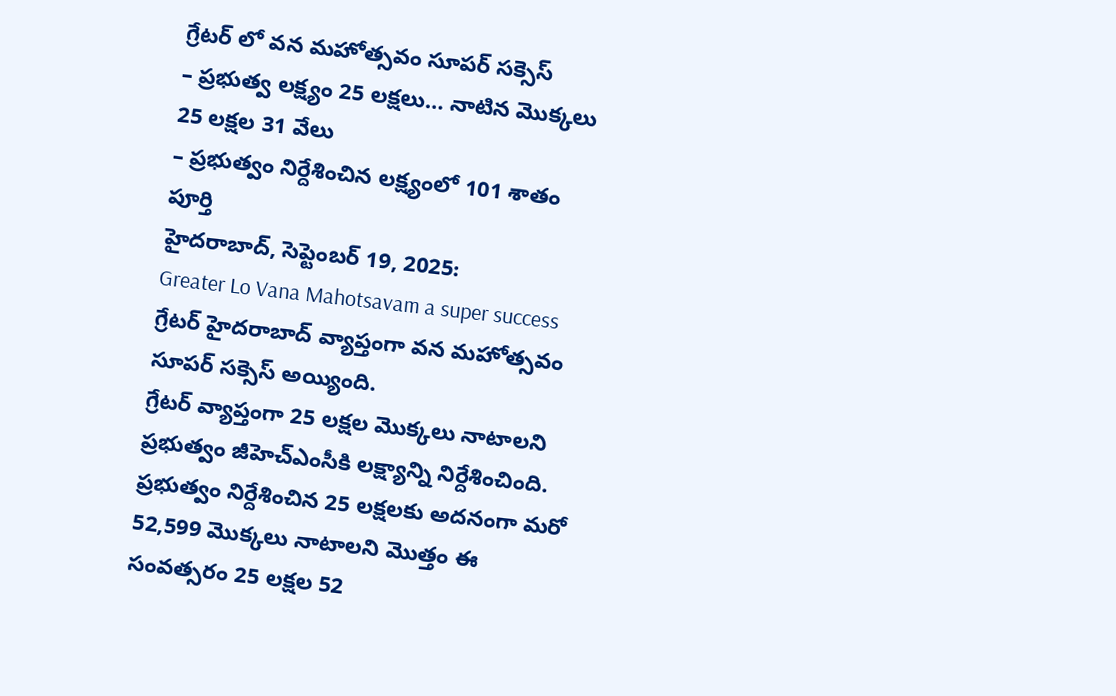గ్రేటర్ లో వన మహోత్సవం సూపర్ సక్సెస్
– ప్రభుత్వ లక్ష్యం 25 లక్షలు… నాటిన మొక్కలు 25 లక్షల 31 వేలు
– ప్రభుత్వం నిర్దేశించిన లక్ష్యంలో 101 శాతం పూర్తి
హైదరాబాద్, సెప్టెంబర్ 19, 2025:
Greater Lo Vana Mahotsavam a super success
గ్రేటర్ హైదరాబాద్ వ్యాప్తంగా వన మహోత్సవం సూపర్ సక్సెస్ అయ్యింది.
గ్రేటర్ వ్యాప్తంగా 25 లక్షల మొక్కలు నాటాలని ప్రభుత్వం జీహెచ్ఎంసీకి లక్ష్యాన్ని నిర్దేశించింది. ప్రభుత్వం నిర్దేశించిన 25 లక్షలకు అదనంగా మరో 52,599 మొక్కలు నాటాలని మొత్తం ఈ సంవత్సరం 25 లక్షల 52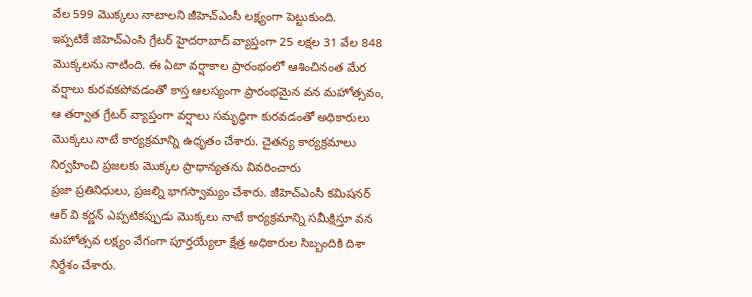వేల 599 మొక్కలు నాటాలని జీహెచ్ఎంసీ లక్ష్యంగా పెట్టుకుంది.
ఇప్పటికే జిహెచ్ఎంసి గ్రేటర్ హైదరాబాద్ వ్యాప్తంగా 25 లక్షల 31 వేల 848 మొక్కలను నాటింది. ఈ ఏటా వర్షాకాల ప్రారంభంలో ఆశించినంత మేర వర్షాలు కురవకపోవడంతో కాస్త ఆలస్యంగా ప్రారంభమైన వన మహోత్సవం, ఆ తర్వాత గ్రేటర్ వ్యాప్తంగా వర్షాలు సమృద్ధిగా కురవడంతో అధికారులు మొక్కలు నాటే కార్యక్రమాన్ని ఉధృతం చేశారు. చైతన్య కార్యక్రమాలు నిర్వహించి ప్రజలకు మొక్కల ప్రాధాన్యతను వివరించారు
ప్రజా ప్రతినిధులు, ప్రజల్ని భాగస్వామ్యం చేశారు. జీహెచ్ఎంసీ కమిషనర్ ఆర్ వి కర్ణన్ ఎప్పటికప్పుడు మొక్కలు నాటే కార్యక్రమాన్ని సమీక్షిస్తూ వన మహోత్సవ లక్ష్యం వేగంగా పూర్తయ్యేలా క్షేత్ర అధికారుల సిబ్బందికి దిశా నిర్దేశం చేశారు.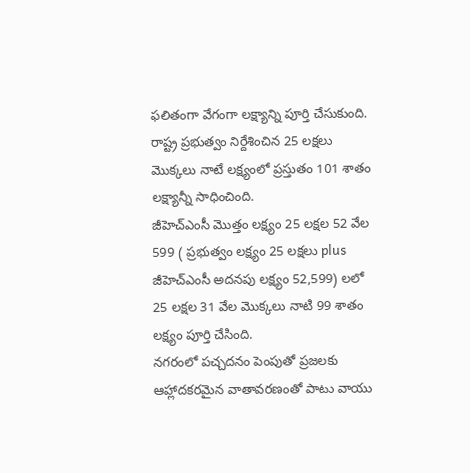ఫలితంగా వేగంగా లక్ష్యాన్ని పూర్తి చేసుకుంది. రాష్ట్ర ప్రభుత్వం నిర్దేశించిన 25 లక్షలు మొక్కలు నాటే లక్ష్యంలో ప్రస్తుతం 101 శాతం లక్ష్యాన్నీ సాధించింది.
జీహెచ్ఎంసీ మొత్తం లక్ష్యం 25 లక్షల 52 వేల 599 ( ప్రభుత్వం లక్ష్యం 25 లక్షలు plus జీహెచ్ఎంసీ అదనపు లక్ష్యం 52,599) లలో 25 లక్షల 31 వేల మొక్కలు నాటి 99 శాతం లక్ష్యం పూర్తి చేసింది.
నగరంలో పచ్చదనం పెంపుతో ప్రజలకు ఆహ్లాదకరమైన వాతావరణంతో పాటు వాయు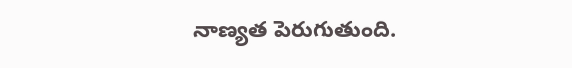నాణ్యత పెరుగుతుంది.